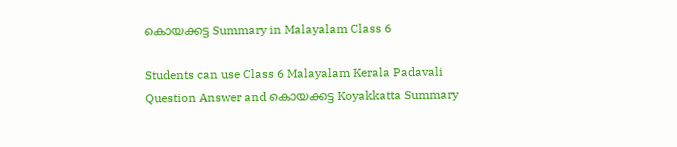കൊയക്കട്ട Summary in Malayalam Class 6

Students can use Class 6 Malayalam Kerala Padavali Question Answer and കൊയക്കട്ട Koyakkatta Summary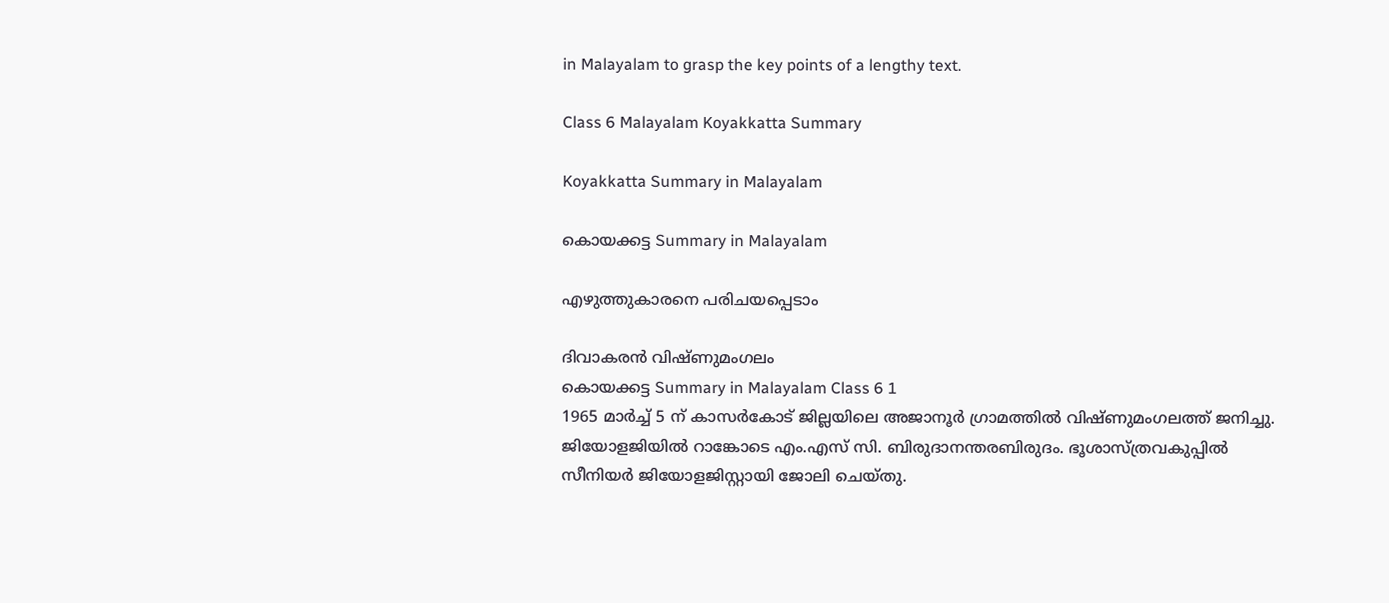in Malayalam to grasp the key points of a lengthy text.

Class 6 Malayalam Koyakkatta Summary

Koyakkatta Summary in Malayalam

കൊയക്കട്ട Summary in Malayalam

എഴുത്തുകാരനെ പരിചയപ്പെടാം

ദിവാകരൻ വിഷ്ണുമംഗലം
കൊയക്കട്ട Summary in Malayalam Class 6 1
1965 മാർച്ച് 5 ന് കാസർകോട് ജില്ലയിലെ അജാനൂർ ഗ്രാമത്തിൽ വിഷ്ണുമംഗലത്ത് ജനിച്ചു. ജിയോളജിയിൽ റാങ്കോടെ എം.എസ് സി. ബിരുദാനന്തരബിരുദം. ഭൂശാസ്ത്രവകുപ്പിൽ സീനിയർ ജിയോളജിസ്റ്റായി ജോലി ചെയ്തു.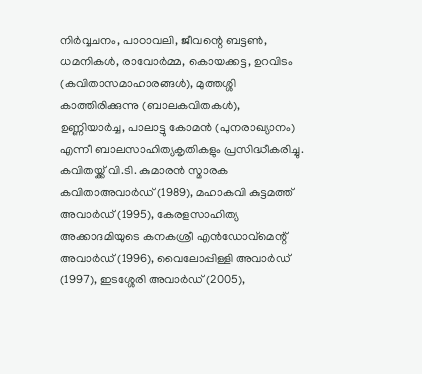നിർവ്വചനം, പാഠാവലി, ജീവന്റെ ബട്ടൺ, ധമനികൾ, രാവോർമ്മ, കൊയക്കട്ട, ഉറവിടം (കവിതാസമാഹാരങ്ങൾ), മുത്തശ്ശി കാത്തിരിക്കുന്നു (ബാലകവിതകൾ), ഉണ്ണിയാർച്ച, പാലാട്ടു കോമൻ (പുനരാഖ്യാനം) എന്നീ ബാലസാഹിത്യകൃതികളും പ്രസിദ്ധീകരിച്ചു. കവിതയ്ക്ക് വി.ടി. കുമാരൻ സ്മാരക കവിതാഅവാർഡ് (1989), മഹാകവി കുട്ടമത്ത് അവാർഡ് (1995), കേരളസാഹിത്യ അക്കാദമിയുടെ കനകശ്രീ എൻഡോവ്മെന്റ് അവാർഡ് (1996), വൈലോപ്പിള്ളി അവാർഡ് (1997), ഇടശ്ശേരി അവാർഡ് (2005),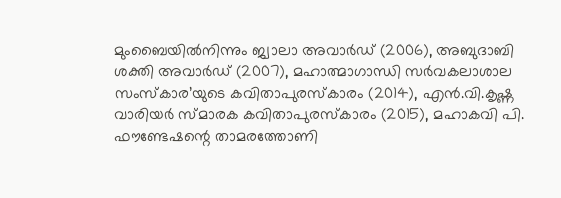മുംബൈയിൽനിന്നും ജ്വാലാ അവാർഡ് (2006), അബുദാബി ശക്തി അവാർഡ് (2007), മഹാത്മാഗാന്ധി സർവകലാശാല സംസ്കാര’യുടെ കവിതാപുരസ്കാരം (2014), എൻ.വി.കൃഷ്ണ വാരിയർ സ്മാരക കവിതാപുരസ്കാരം (2015), മഹാകവി പി. ഫൗണ്ടേഷന്റെ താമരത്തോണി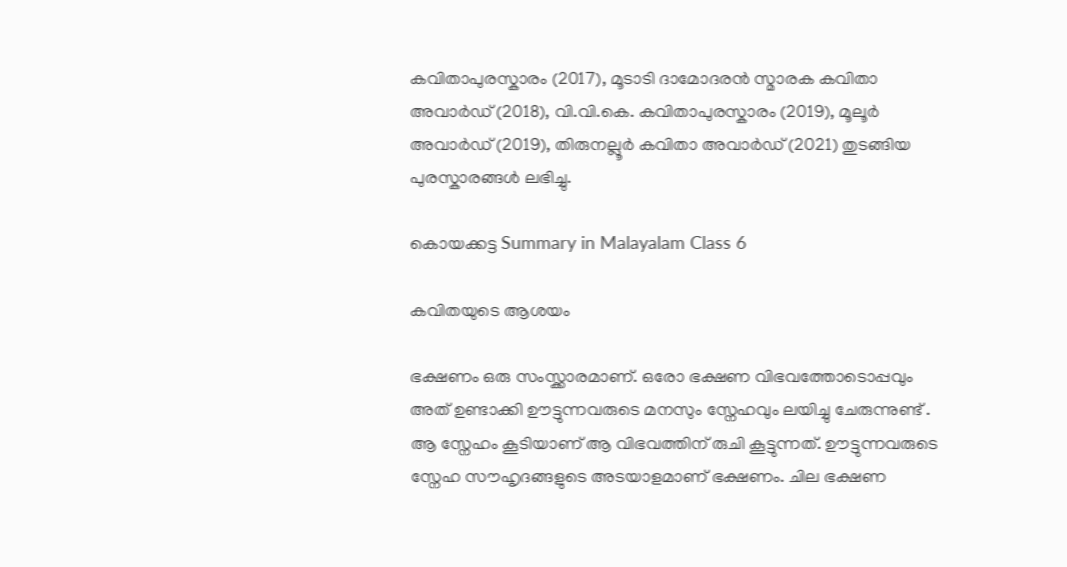കവിതാപുരസ്കാരം (2017), മൂടാടി ദാമോദരൻ സ്മാരക കവിതാ അവാർഡ് (2018), വി.വി.കെ. കവിതാപുരസ്കാരം (2019), മൂലൂർ അവാർഡ് (2019), തിരുനല്ലൂർ കവിതാ അവാർഡ് (2021) തുടങ്ങിയ പുരസ്കാരങ്ങൾ ലഭിച്ചു.

കൊയക്കട്ട Summary in Malayalam Class 6

കവിതയുടെ ആശയം

ഭക്ഷണം ഒരു സംസ്ക്കാരമാണ്. ഒരോ ഭക്ഷണ വിഭവത്തോടൊപ്പവും അത് ഉണ്ടാക്കി ഊട്ടുന്നവരുടെ മനസും സ്നേഹവും ലയിച്ചു ചേരുന്നുണ്ട് . ആ സ്നേഹം കൂടിയാണ് ആ വിഭവത്തിന് രുചി കൂട്ടുന്നത്. ഊട്ടുന്നവരുടെ സ്നേഹ സൗഹൃദങ്ങളുടെ അടയാളമാണ് ഭക്ഷണം. ചില ഭക്ഷണ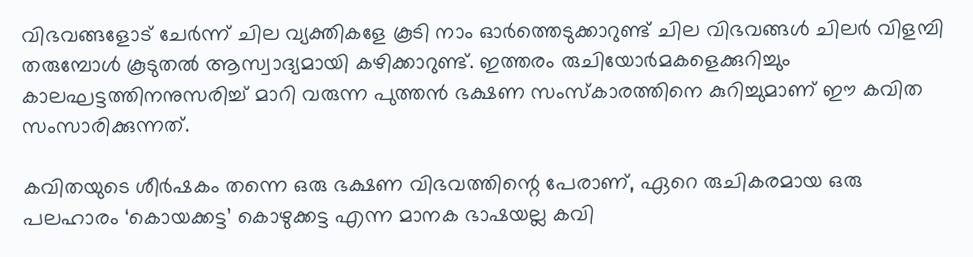വിഭവങ്ങളോട് ചേർന്ന് ചില വ്യക്തികളേ കൂടി നാം ഓർത്തെടുക്കാറുണ്ട് ചില വിഭവങ്ങൾ ചിലർ വിളമ്പി തരുമ്പോൾ കൂടുതൽ ആസ്വാദ്യമായി കഴിക്കാറുണ്ട്. ഇത്തരം രുചിയോർമകളെക്കുറിച്ചും കാലഘട്ടത്തിനനുസരിച്ച് മാറി വരുന്ന പുത്തൻ ഭക്ഷണ സംസ്കാരത്തിനെ കുറിച്ചുമാണ് ഈ കവിത സംസാരിക്കുന്നത്.

കവിതയുടെ ശീർഷകം തന്നെ ഒരു ഭക്ഷണ വിഭവത്തിന്റെ പേരാണ്, ഏറെ രുചികരമായ ഒരു പലഹാരം ‘കൊയക്കട്ട’ കൊഴുക്കട്ട എന്ന മാനക ഭാഷയല്ല കവി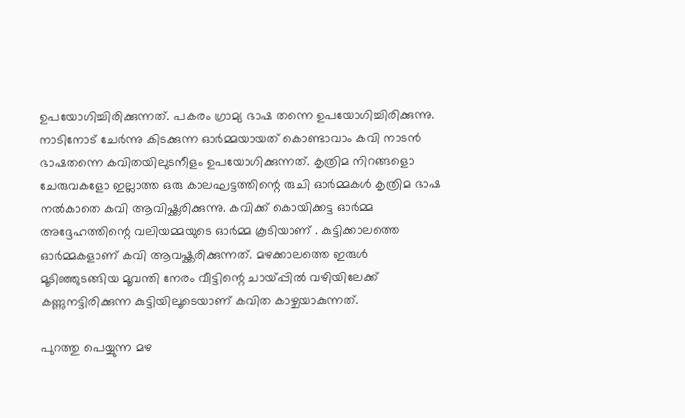ഉപയോഗിച്ചിരിക്കുന്നത്. പകരം ഗ്രാമ്യ ഭാഷ തന്നെ ഉപയോഗിച്ചിരിക്കുന്നു. നാടിനോട് ചേർന്നു കിടക്കുന്ന ഓർമ്മയായത് കൊണ്ടാവാം കവി നാടൻ ഭാഷതന്നെ കവിതയിലുടനീളം ഉപയോഗിക്കുന്നത്. കൃത്രിമ നിറങ്ങളൊ ചേരുവകളോ ഇല്ലാത്ത ഒരു കാലഘട്ടത്തിന്റെ രുചി ഓർമ്മകൾ കൃത്രിമ ഭാഷ നൽകാതെ കവി ആവിഷ്ക്കരിക്കുന്നു. കവിക്ക് കൊയിക്കട്ട ഓർമ്മ അദ്ദേഹത്തിന്റെ വലിയമ്മയുടെ ഓർമ്മ കൂടിയാണ് . കുട്ടിക്കാലത്തെ ഓർമ്മകളാണ് കവി ആവഷ്ക്കരിക്കുന്നത്. മഴക്കാലത്തെ ഇരുൾ മൂടിഞ്ഞുടങ്ങിയ മൂവന്തി നേരം വീട്ടിന്റെ ചായ്പ്പിൽ വഴിയിലേക്ക് കണ്ണുനട്ടിരിക്കുന്ന കുട്ടിയിലൂടെയാണ് കവിത കാഴ്ചയാകുന്നത്.

പുറത്തു പെയ്യുന്ന മഴ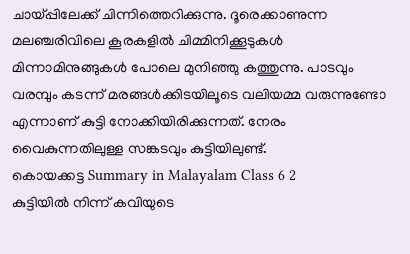ചായ്പ്പിലേക്ക് ചിന്നിത്തെറിക്കുന്നു. ദൂരെക്കാണുന്ന മലഞ്ചരിവിലെ കൂരകളിൽ ചിമ്മിനിക്കൂടുകൾ മിന്നാമിനുങ്ങുകൾ പോലെ മുനിഞ്ഞു കത്തുന്നു. പാടവും വരമ്പും കടന്ന് മരങ്ങൾക്കിടയിലൂടെ വലിയമ്മ വരുന്നുണ്ടോ എന്നാണ് കുട്ടി നോക്കിയിരിക്കുന്നത്. നേരം വൈകുന്നതിലുള്ള സങ്കടവും കുട്ടിയിലുണ്ട്.
കൊയക്കട്ട Summary in Malayalam Class 6 2
കുട്ടിയിൽ നിന്ന് കവിയുടെ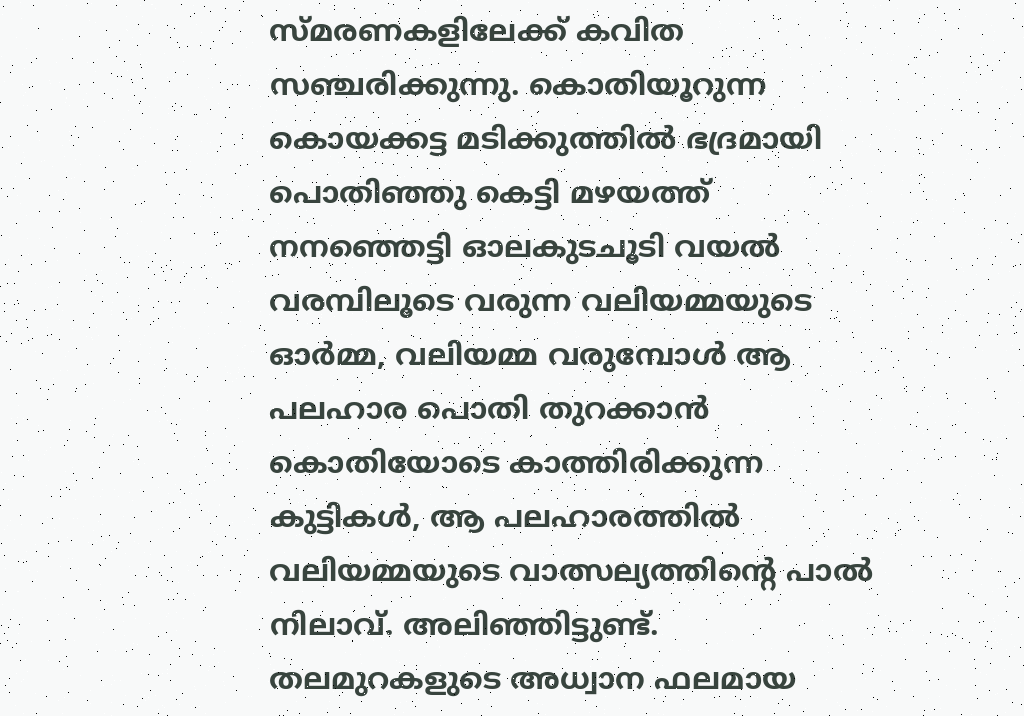സ്മരണകളിലേക്ക് കവിത സഞ്ചരിക്കുന്നു. കൊതിയൂറുന്ന കൊയക്കട്ട മടിക്കുത്തിൽ ഭദ്രമായി പൊതിഞ്ഞു കെട്ടി മഴയത്ത് നനഞ്ഞെട്ടി ഓലകുടചൂടി വയൽ വരമ്പിലൂടെ വരുന്ന വലിയമ്മയുടെ ഓർമ്മ, വലിയമ്മ വരുമ്പോൾ ആ പലഹാര പൊതി തുറക്കാൻ കൊതിയോടെ കാത്തിരിക്കുന്ന കുട്ടികൾ, ആ പലഹാരത്തിൽ വലിയമ്മയുടെ വാത്സല്യത്തിന്റെ പാൽ നിലാവ്. അലിഞ്ഞിട്ടുണ്ട്. തലമുറകളുടെ അധ്വാന ഫലമായ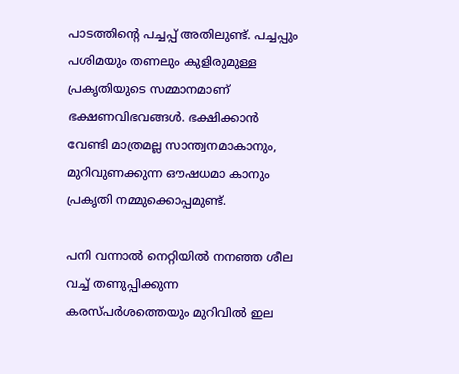പാടത്തിന്റെ പച്ചപ്പ് അതിലുണ്ട്. പച്ചപ്പും പശിമയും തണലും കുളിരുമുള്ള പ്രകൃതിയുടെ സമ്മാനമാണ് ഭക്ഷണവിഭവങ്ങൾ. ഭക്ഷിക്കാൻ വേണ്ടി മാത്രമല്ല സാന്ത്വനമാകാനും, മുറിവുണക്കുന്ന ഔഷധമാ കാനും പ്രകൃതി നമ്മുക്കൊപ്പമുണ്ട്.

പനി വന്നാൽ നെറ്റിയിൽ നനഞ്ഞ ശീല വച്ച് തണുപ്പിക്കുന്ന കരസ്പർശത്തെയും മുറിവിൽ ഇല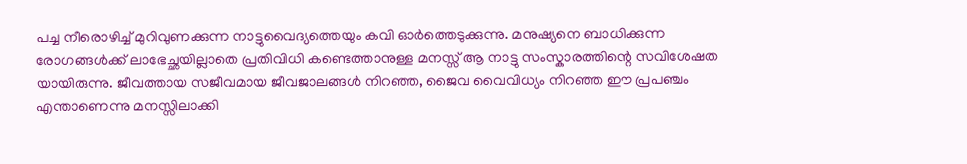പച്ച നീരൊഴിച്ച് മുറിവുണക്കുന്ന നാട്ടുവൈദ്യത്തെയും കവി ഓർത്തെടുക്കുന്നു. മനുഷ്യനെ ബാധിക്കുന്ന രോഗങ്ങൾക്ക് ലാഭേച്ഛയില്ലാതെ പ്രതിവിധി കണ്ടെത്താനുള്ള മനസ്സ് ആ നാട്ടു സംസ്കാരത്തിന്റെ സവിശേഷത യായിരുന്നു. ജീവത്തായ സജീവമായ ജീവജാലങ്ങൾ നിറഞ്ഞ, ജൈവ വൈവിധ്യം നിറഞ്ഞ ഈ പ്രപഞ്ചം എന്താണെന്നു മനസ്സിലാക്കി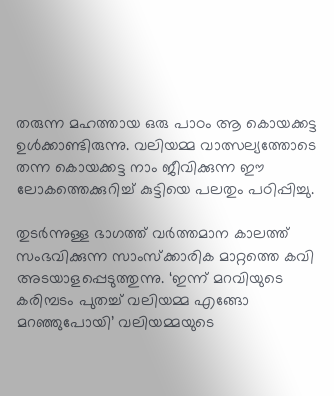തരുന്ന മഹത്തായ ഒരു പാഠം ആ കൊയക്കട്ട ഉൾക്കാണ്ടിരുന്നു. വലിയമ്മ വാത്സല്യത്തോടെ തന്ന കൊയക്കട്ട നാം ജീവിക്കുന്ന ഈ ലോകത്തെക്കുറിച്ച് കുട്ടിയെ പലതും പഠിപ്പിച്ചു.

തുടർന്നുള്ള ഭാഗത്ത് വർത്തമാന കാലത്ത് സംഭവിക്കുന്ന സാംസ്ക്കാരിക മാറ്റത്തെ കവി അടയാളപ്പെടുത്തുന്നു. ‘ഇന്ന് മറവിയുടെ കരിമ്പടം പുതച്ച് വലിയമ്മ എങ്ങോ മറഞ്ഞുപോയി’ വലിയമ്മയുടെ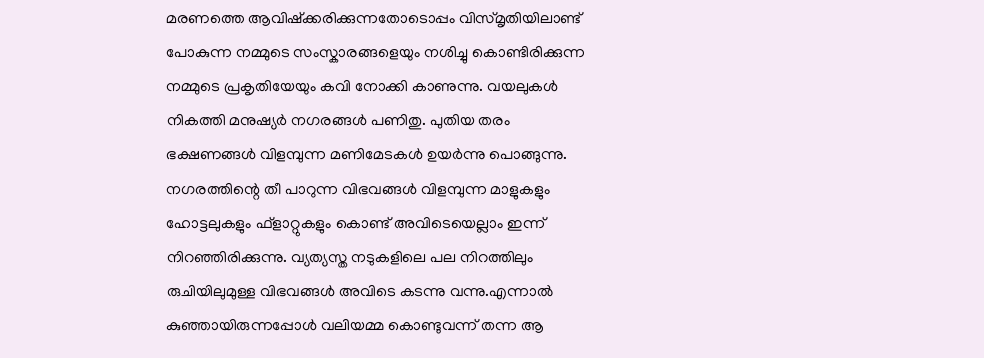മരണത്തെ ആവിഷ്ക്കരിക്കുന്നതോടൊപ്പം വിസ്മൃതിയിലാണ്ട് പോകുന്ന നമ്മുടെ സംസ്കാരങ്ങളെയും നശിച്ചു കൊണ്ടിരിക്കുന്ന നമ്മുടെ പ്രകൃതിയേയും കവി നോക്കി കാണുന്നു. വയലുകൾ നികത്തി മനുഷ്യർ നഗരങ്ങൾ പണിതു. പുതിയ തരം ഭക്ഷണങ്ങൾ വിളമ്പുന്ന മണിമേടകൾ ഉയർന്നു പൊങ്ങുന്നു. നഗരത്തിന്റെ തീ പാറുന്ന വിഭവങ്ങൾ വിളമ്പുന്ന മാളുകളും ഹോട്ടലുകളും ഫ്ളാറ്റുകളും കൊണ്ട് അവിടെയെല്ലാം ഇന്ന് നിറഞ്ഞിരിക്കുന്നു. വ്യത്യസ്ത നടുകളിലെ പല നിറത്തിലും രുചിയിലുമുള്ള വിഭവങ്ങൾ അവിടെ കടന്നു വന്നു.എന്നാൽ കുഞ്ഞായിരുന്നപ്പോൾ വലിയമ്മ കൊണ്ടുവന്ന് തന്ന ആ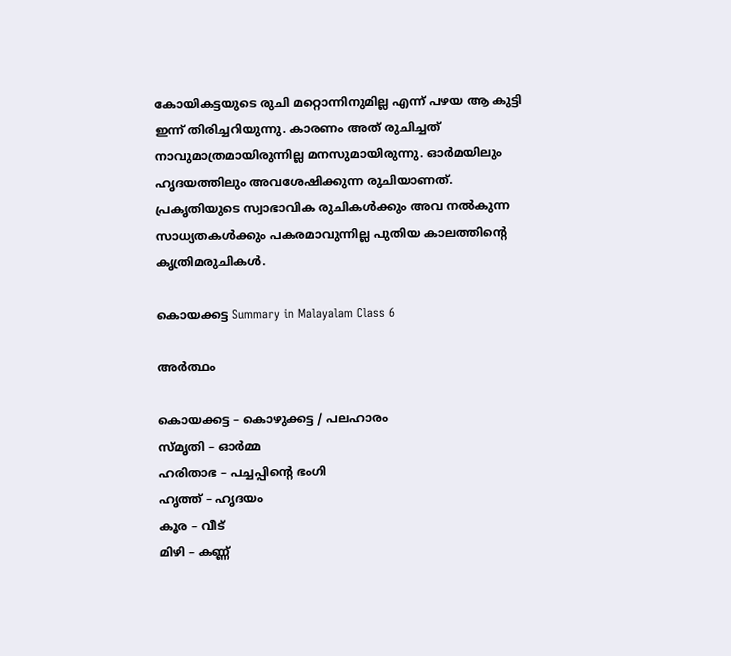കോയികട്ടയുടെ രുചി മറ്റൊന്നിനുമില്ല എന്ന് പഴയ ആ കുട്ടി ഇന്ന് തിരിച്ചറിയുന്നു. കാരണം അത് രുചിച്ചത് നാവുമാത്രമായിരുന്നില്ല മനസുമായിരുന്നു. ഓർമയിലും ഹൃദയത്തിലും അവശേഷിക്കുന്ന രുചിയാണത്. പ്രകൃതിയുടെ സ്വാഭാവിക രുചികൾക്കും അവ നൽകുന്ന സാധ്യതകൾക്കും പകരമാവുന്നില്ല പുതിയ കാലത്തിന്റെ കൃത്രിമരുചികൾ.

കൊയക്കട്ട Summary in Malayalam Class 6

അർത്ഥം

കൊയക്കട്ട – കൊഴുക്കട്ട / പലഹാരം
സ്‌മൃതി – ഓർമ്മ
ഹരിതാഭ – പച്ചപ്പിന്റെ ഭംഗി
ഹൃത്ത് – ഹൃദയം
കൂര – വീട്
മിഴി – കണ്ണ്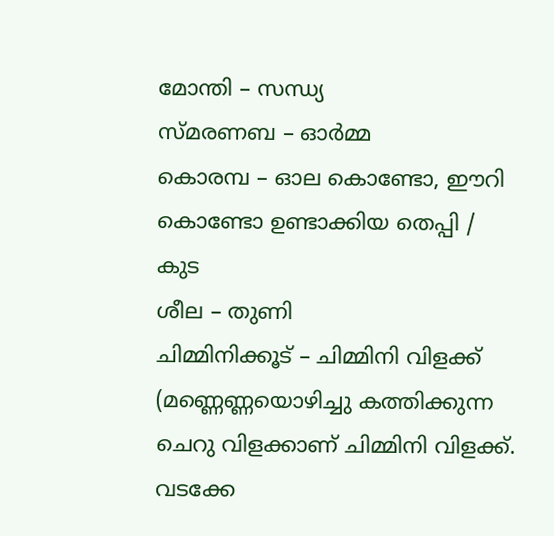മോന്തി – സന്ധ്യ
സ്മരണബ – ഓർമ്മ
കൊരമ്പ – ഓല കൊണ്ടോ, ഈറി കൊണ്ടോ ഉണ്ടാക്കിയ തെപ്പി / കുട
ശീല – തുണി
ചിമ്മിനിക്കൂട് – ചിമ്മിനി വിളക്ക് (മണ്ണെണ്ണയൊഴിച്ചു കത്തിക്കുന്ന ചെറു വിളക്കാണ് ചിമ്മിനി വിളക്ക്. വടക്കേ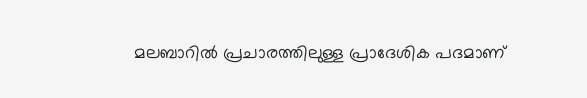മലബാറിൽ പ്രചാരത്തിലുള്ള പ്രാദേശിക പദമാണ്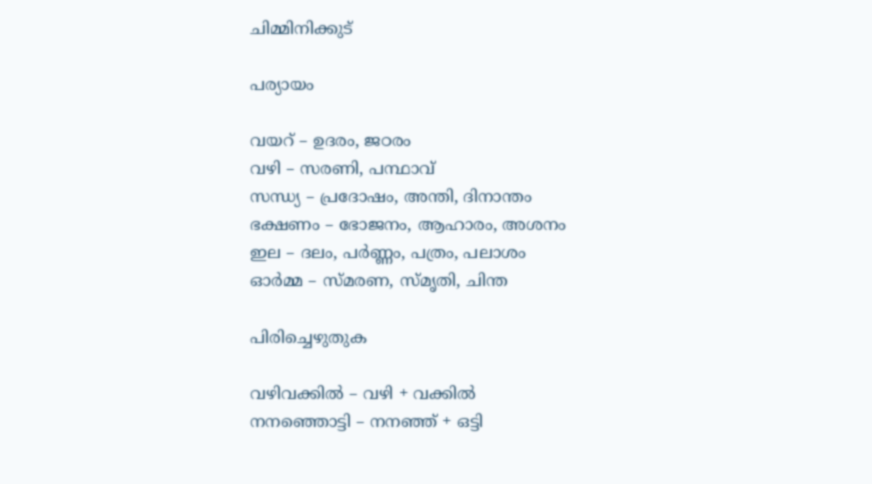ചിമ്മിനിക്കുട്

പര്യായം

വയറ് – ഉദരം, ജഠരം
വഴി – സരണി, പന്ഥാവ്
സന്ധ്യ – പ്രദോഷം, അന്തി, ദിനാന്തം
ഭക്ഷണം – ഭോജനം, ആഹാരം, അശനം
ഇല – ദലം, പർണ്ണം, പത്രം, പലാശം
ഓർമ്മ – സ്മരണ, സ്മൃതി, ചിന്ത

പിരിച്ചെഴുതുക

വഴിവക്കിൽ – വഴി + വക്കിൽ
നനഞ്ഞൊട്ടി – നനഞ്ഞ് + ഒട്ടി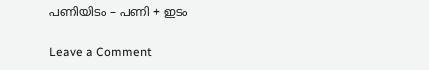പണിയിടം – പണി + ഇടം

Leave a Comment